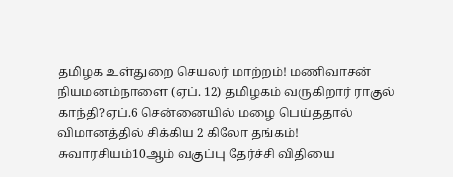தமிழக உள்துறை செயலர் மாற்றம்! மணிவாசன் நியமனம்நாளை (ஏப். 12) தமிழகம் வருகிறார் ராகுல் காந்தி?ஏப்.6 சென்னையில் மழை பெய்ததால் விமானத்தில் சிக்கிய 2 கிலோ தங்கம்! சுவாரசியம்10ஆம் வகுப்பு தேர்ச்சி விதியை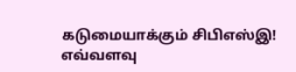கடுமையாக்கும் சிபிஎஸ்இ! எவ்வளவு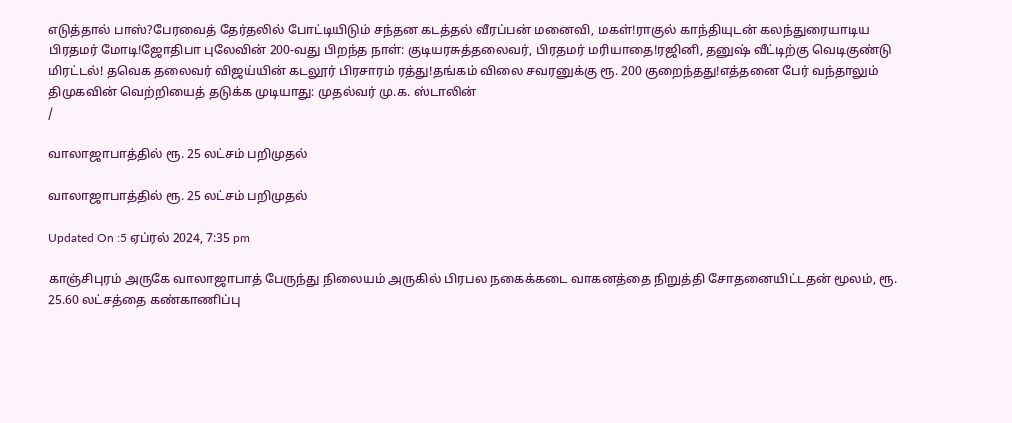எடுத்தால் பாஸ்?பேரவைத் தேர்தலில் போட்டியிடும் சந்தன கடத்தல் வீரப்பன் மனைவி, மகள்!ராகுல் காந்தியுடன் கலந்துரையாடிய பிரதமர் மோடி!ஜோதிபா புலேவின் 200-வது பிறந்த நாள்: குடியரசுத்தலைவர், பிரதமர் மரியாதை!ரஜினி, தனுஷ் வீட்டிற்கு வெடிகுண்டு மிரட்டல்! தவெக தலைவர் விஜய்யின் கடலூர் பிரசாரம் ரத்து!தங்கம் விலை சவரனுக்கு ரூ. 200 குறைந்தது!எத்தனை பேர் வந்தாலும் திமுகவின் வெற்றியைத் தடுக்க முடியாது: முதல்வர் மு.க. ஸ்டாலின்
/

வாலாஜாபாத்தில் ரூ. 25 லட்சம் பறிமுதல்

வாலாஜாபாத்தில் ரூ. 25 லட்சம் பறிமுதல்

Updated On :5 ஏப்ரல் 2024, 7:35 pm

காஞ்சிபுரம் அருகே வாலாஜாபாத் பேருந்து நிலையம் அருகில் பிரபல நகைக்கடை வாகனத்தை நிறுத்தி சோதனையிட்டதன் மூலம், ரூ. 25.60 லட்சத்தை கண்காணிப்பு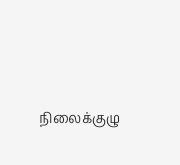நிலைக்குழு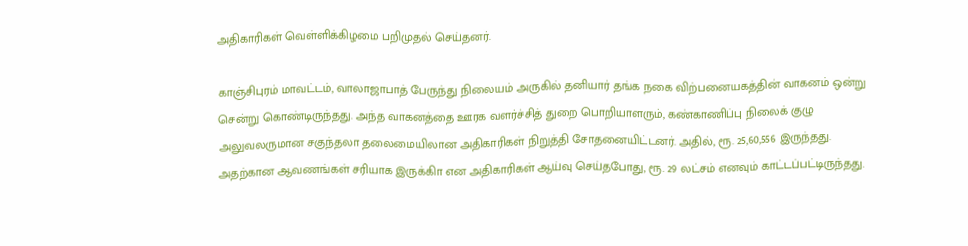அதிகாரிகள் வெள்ளிக்கிழமை பறிமுதல் செய்தனர்.

காஞ்சிபுரம் மாவட்டம், வாலாஜாபாத் பேருந்து நிலையம் அருகில் தனியார் தங்க நகை விற்பனையகத்தின் வாகனம் ஒன்று சென்று கொண்டிருந்தது. அந்த வாகனத்தை ஊரக வளர்ச்சித் துறை பொறியாளரும், கண்காணிப்பு நிலைக் குழு அலுவலருமான சகுந்தலா தலைமையிலான அதிகாரிகள் நிறுத்தி சோதனையிட்டனர். அதில், ரூ. 25,60,556 இருந்தது. அதற்கான ஆவணங்கள் சரியாக இருக்கிா என அதிகாரிகள் ஆய்வு செய்தபோது, ரூ. 29 லட்சம் எனவும் காட்டப்பட்டிருந்தது.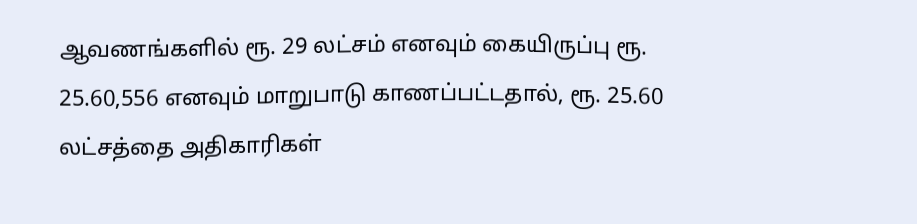ஆவணங்களில் ரூ. 29 லட்சம் எனவும் கையிருப்பு ரூ. 25.60,556 எனவும் மாறுபாடு காணப்பட்டதால், ரூ. 25.60 லட்சத்தை அதிகாரிகள்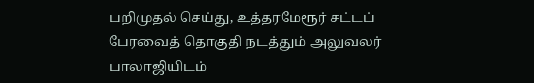பறிமுதல் செய்து, உத்தரமேரூர் சட்டப் பேரவைத் தொகுதி நடத்தும் அலுவலர் பாலாஜியிடம்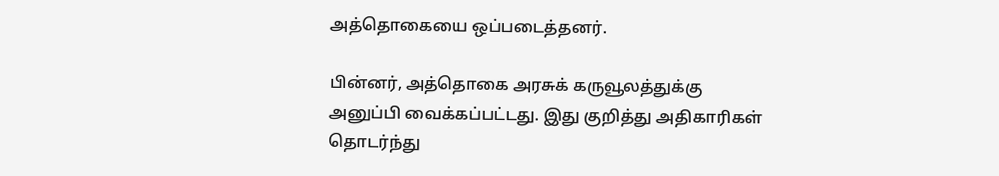அத்தொகையை ஒப்படைத்தனர்.

பின்னர், அத்தொகை அரசுக் கருவூலத்துக்கு அனுப்பி வைக்கப்பட்டது. இது குறித்து அதிகாரிகள் தொடர்ந்து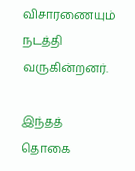விசாரணையும் நடத்தி வருகின்றனர்.

இந்தத் தொகை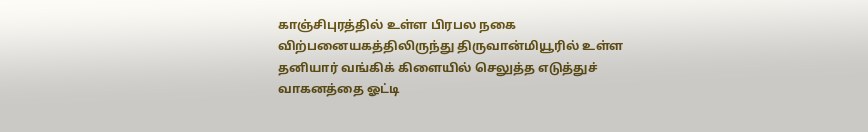காஞ்சிபுரத்தில் உள்ள பிரபல நகை விற்பனையகத்திலிருந்து திருவான்மியூரில் உள்ள தனியார் வங்கிக் கிளையில் செலுத்த எடுத்துச் வாகனத்தை ஓட்டி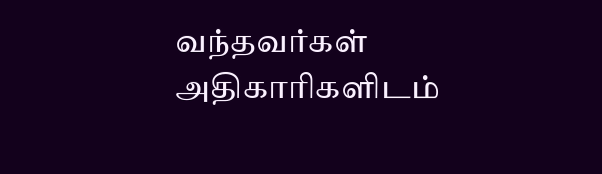வந்தவர்கள் அதிகாரிகளிடம்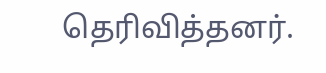தெரிவித்தனர்.